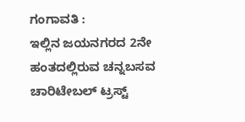ಗಂಗಾವತಿ :
ಇಲ್ಲಿನ ಜಯನಗರದ 2ನೇ ಹಂತದಲ್ಲಿರುವ ಚನ್ನಬಸವ ಚಾರಿಟೇಬಲ್ ಟ್ರಸ್ಟ್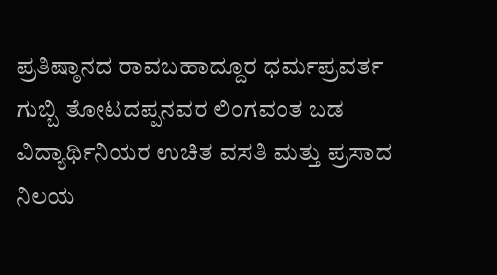ಪ್ರತಿಷ್ಠಾನದ ರಾವಬಹಾದ್ದೂರ ಧರ್ಮಪ್ರವರ್ತ ಗುಬ್ಬಿ ತೋಟದಪ್ಪನವರ ಲಿಂಗವಂತ ಬಡ ವಿದ್ಯಾರ್ಥಿನಿಯರ ಉಚಿತ ವಸತಿ ಮತ್ತು ಪ್ರಸಾದ ನಿಲಯ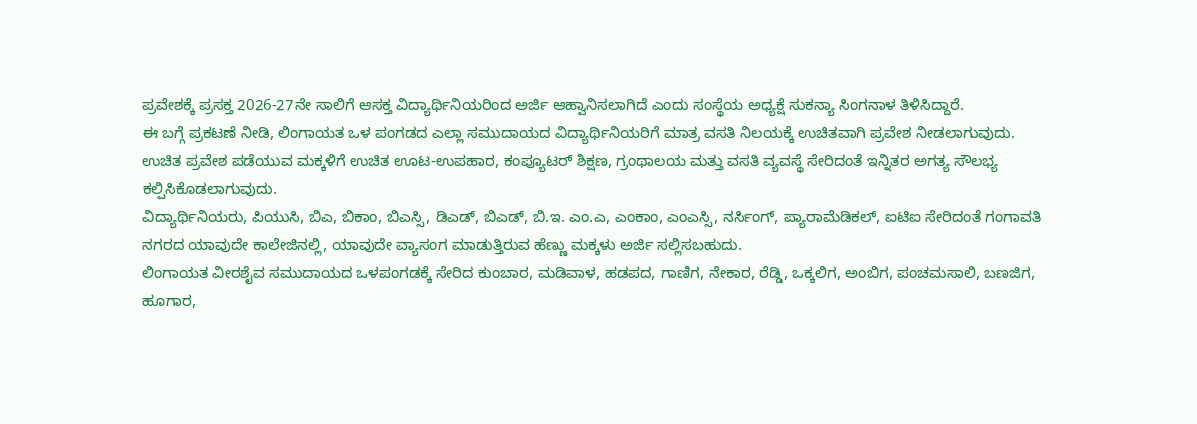ಪ್ರವೇಶಕ್ಕೆ ಪ್ರಸಕ್ತ 2026-27ನೇ ಸಾಲಿಗೆ ಆಸಕ್ತ ವಿದ್ಯಾರ್ಥಿನಿಯರಿಂದ ಅರ್ಜಿ ಆಹ್ವಾನಿಸಲಾಗಿದೆ ಎಂದು ಸಂಸ್ಥೆಯ ಅಧ್ಯಕ್ಷೆ ಸುಕನ್ಯಾ ಸಿಂಗನಾಳ ತಿಳಿಸಿದ್ದಾರೆ.
ಈ ಬಗ್ಗೆ ಪ್ರಕಟಣೆ ನೀಡಿ, ಲಿಂಗಾಯತ ಒಳ ಪಂಗಡದ ಎಲ್ಲಾ ಸಮುದಾಯದ ವಿದ್ಯಾರ್ಥಿನಿಯರಿಗೆ ಮಾತ್ರ ವಸತಿ ನಿಲಯಕ್ಕೆ ಉಚಿತವಾಗಿ ಪ್ರವೇಶ ನೀಡಲಾಗುವುದು.
ಉಚಿತ ಪ್ರವೇಶ ಪಡೆಯುವ ಮಕ್ಕಳಿಗೆ ಉಚಿತ ಊಟ-ಉಪಹಾರ, ಕಂಪ್ಯೂಟರ್ ಶಿಕ್ಷಣ, ಗ್ರಂಥಾಲಯ ಮತ್ತು ವಸತಿ ವ್ಯವಸ್ಥೆ ಸೇರಿದಂತೆ ಇನ್ನಿತರ ಅಗತ್ಯ ಸೌಲಭ್ಯ ಕಲ್ಪಿಸಿಕೊಡಲಾಗುವುದು.
ವಿದ್ಯಾರ್ಥಿನಿಯರು, ಪಿಯುಸಿ, ಬಿಎ, ಬಿಕಾಂ, ಬಿಎಸ್ಸಿ, ಡಿಎಡ್, ಬಿಎಡ್, ಬಿ.ಇ. ಎಂ.ಎ, ಎಂಕಾಂ, ಎಂಎಸ್ಸಿ, ನರ್ಸಿಂಗ್, ಪ್ಯಾರಾಮೆಡಿಕಲ್, ಐಟಿಐ ಸೇರಿದಂತೆ ಗಂಗಾವತಿ ನಗರದ ಯಾವುದೇ ಕಾಲೇಜಿನಲ್ಲಿ, ಯಾವುದೇ ವ್ಯಾಸಂಗ ಮಾಡುತ್ತಿರುವ ಹೆಣ್ಣು ಮಕ್ಕಳು ಅರ್ಜಿ ಸಲ್ಲಿಸಬಹುದು.
ಲಿಂಗಾಯತ ವೀರಶೈವ ಸಮುದಾಯದ ಒಳಪಂಗಡಕ್ಕೆ ಸೇರಿದ ಕುಂಬಾರ, ಮಡಿವಾಳ, ಹಡಪದ, ಗಾಣಿಗ, ನೇಕಾರ, ರೆಡ್ಡಿ, ಒಕ್ಕಲಿಗ, ಅಂಬಿಗ, ಪಂಚಮಸಾಲಿ, ಬಣಜಿಗ, ಹೂಗಾರ,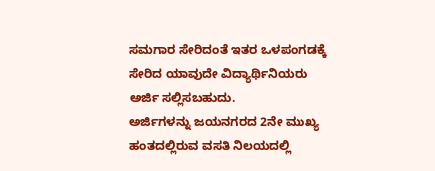ಸಮಗಾರ ಸೇರಿದಂತೆ ಇತರ ಒಳಪಂಗಡಕ್ಕೆ ಸೇರಿದ ಯಾವುದೇ ವಿದ್ಯಾರ್ಥಿನಿಯರು ಅರ್ಜಿ ಸಲ್ಲಿಸಬಹುದು.
ಅರ್ಜಿಗಳನ್ನು ಜಯನಗರದ 2ನೇ ಮುಖ್ಯ ಹಂತದಲ್ಲಿರುವ ವಸತಿ ನಿಲಯದಲ್ಲಿ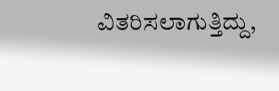ವಿತರಿಸಲಾಗುತ್ತಿದ್ದು,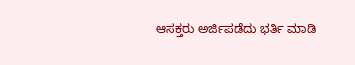ಆಸಕ್ತರು ಅರ್ಜಿಪಡೆದು ಭರ್ತಿ ಮಾಡಿ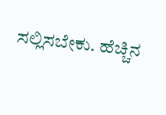ಸಲ್ಲಿಸಬೇಕು. ಹೆಚ್ಚಿನ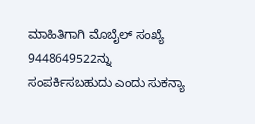ಮಾಹಿತಿಗಾಗಿ ಮೊಬೈಲ್ ಸಂಖ್ಯೆ
9448649522ನ್ನು ಸಂಪರ್ಕಿಸಬಹುದು ಎಂದು ಸುಕನ್ಯಾ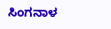ಸಿಂಗನಾಳ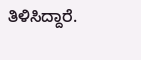ತಿಳಿಸಿದ್ದಾರೆ.